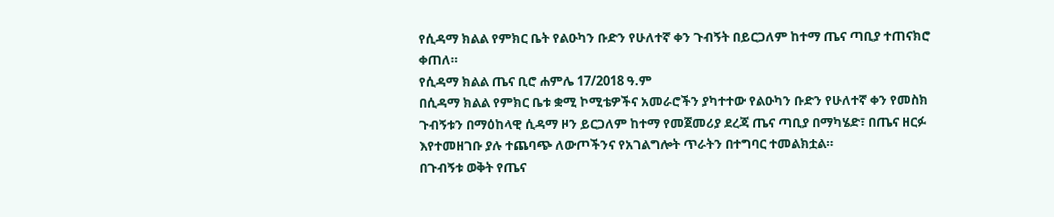የሲዳማ ክልል የምክር ቤት የልዑካን ቡድን የሁለተኛ ቀን ጉብኝት በይርጋለም ከተማ ጤና ጣቢያ ተጠናክሮ ቀጠለ።
የሲዳማ ክልል ጤና ቢሮ ሐምሌ 17/2018 ዓ.ም
በሲዳማ ክልል የምክር ቤቱ ቋሚ ኮሚቴዎችና አመራሮችን ያካተተው የልዑካን ቡድን የሁለተኛ ቀን የመስክ ጉብኝቱን በማዕከላዊ ሲዳማ ዞን ይርጋለም ከተማ የመጀመሪያ ደረጃ ጤና ጣቢያ በማካሄድ፣ በጤና ዘርፉ እየተመዘገቡ ያሉ ተጨባጭ ለውጦችንና የአገልግሎት ጥራትን በተግባር ተመልክቷል።
በጉብኝቱ ወቅት የጤና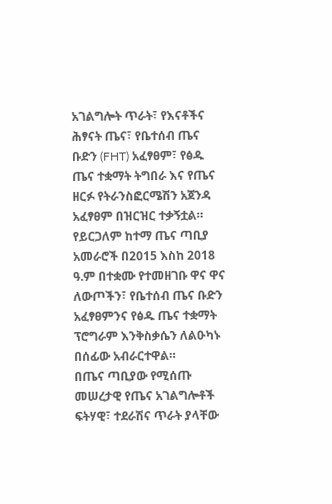አገልግሎት ጥራት፣ የእናቶችና ሕፃናት ጤና፣ የቤተሰብ ጤና ቡድን (FHT) አፈፃፀም፣ የፅዱ ጤና ተቋማት ትግበራ እና የጤና ዘርፉ የትራንስፎርሜሽን አጀንዳ አፈፃፀም በዝርዝር ተቃኝቷል።
የይርጋለም ከተማ ጤና ጣቢያ አመራሮች በ2015 እስከ 2018 ዓ.ም በተቋሙ የተመዘገቡ ዋና ዋና ለውጦችን፣ የቤተሰብ ጤና ቡድን አፈፃፀምንና የፅዱ ጤና ተቋማት ፕሮግራም እንቅስቃሴን ለልዑካኑ በሰፊው አብራርተዋል።
በጤና ጣቢያው የሚሰጡ መሠረታዊ የጤና አገልግሎቶች ፍትሃዊ፣ ተደራሽና ጥራት ያላቸው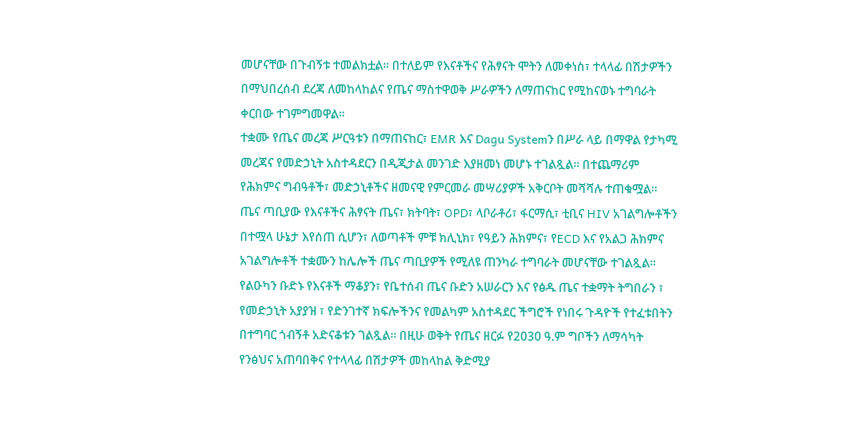መሆናቸው በጉብኝቱ ተመልክቷል። በተለይም የእናቶችና የሕፃናት ሞትን ለመቀነስ፣ ተላላፊ በሽታዎችን በማህበረሰብ ደረጃ ለመከላከልና የጤና ማስተዋወቅ ሥራዎችን ለማጠናከር የሚከናወኑ ተግባራት ቀርበው ተገምግመዋል።
ተቋሙ የጤና መረጃ ሥርዓቱን በማጠናከር፣ EMR እና Dagu Systemን በሥራ ላይ በማዋል የታካሚ መረጃና የመድኃኒት አስተዳደርን በዲጂታል መንገድ እያዘመነ መሆኑ ተገልጿል። በተጨማሪም የሕክምና ግብዓቶች፣ መድኃኒቶችና ዘመናዊ የምርመራ መሣሪያዎች አቅርቦት መሻሻሉ ተጠቁሟል።
ጤና ጣቢያው የእናቶችና ሕፃናት ጤና፣ ክትባት፣ OPD፣ ላቦራቶሪ፣ ፋርማሲ፣ ቲቢና HIV አገልግሎቶችን በተሟላ ሁኔታ እየሰጠ ሲሆን፣ ለወጣቶች ምቹ ክሊኒክ፣ የዓይን ሕክምና፣ የECD እና የአልጋ ሕክምና አገልግሎቶች ተቋሙን ከሌሎች ጤና ጣቢያዎች የሚለዩ ጠንካራ ተግባራት መሆናቸው ተገልጿል።
የልዑካን ቡድኑ የእናቶች ማቆያን፣ የቤተሰብ ጤና ቡድን አሠራርን እና የፅዱ ጤና ተቋማት ትግበራን ፣ የመድኃኒት አያያዝ ፣ የድንገተኛ ክፍሎችንና የመልካም አስተዳደር ችግሮች የነበሩ ጉዳዮች የተፈቱበትን በተግባር ጎብኝቶ አድናቆቱን ገልጿል። በዚሁ ወቅት የጤና ዘርፉ የ2030 ዓ.ም ግቦችን ለማሳካት የንፅህና አጠባበቅና የተላላፊ በሽታዎች መከላከል ቅድሚያ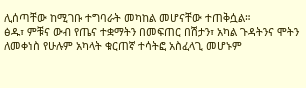ሊሰጣቸው ከሚገቡ ተግባራት መካከል መሆናቸው ተጠቅሷል።
ፅዱ፣ ምቹና ውብ የጤና ተቋማትን በመፍጠር በሽታን፣ አካል ጉዳትንና ሞትን ለመቀነስ የሁሉም አካላት ቁርጠኛ ተሳትፎ አስፈላጊ መሆኑም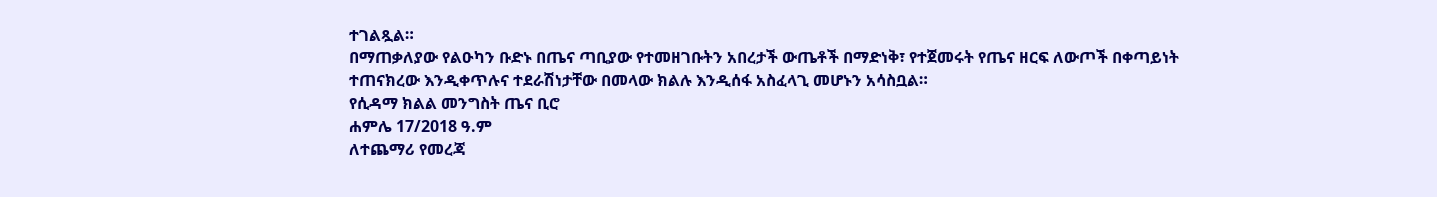ተገልጿል።
በማጠቃለያው የልዑካን ቡድኑ በጤና ጣቢያው የተመዘገቡትን አበረታች ውጤቶች በማድነቅ፣ የተጀመሩት የጤና ዘርፍ ለውጦች በቀጣይነት ተጠናክረው እንዲቀጥሉና ተደራሽነታቸው በመላው ክልሉ እንዲሰፋ አስፈላጊ መሆኑን አሳስቧል።
የሲዳማ ክልል መንግስት ጤና ቢሮ
ሐምሌ 17/2018 ዓ.ም
ለተጨማሪ የመረጃ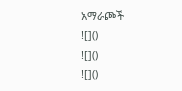አማራጮች
![]()
![]()
![]()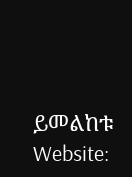ይመልከቱ
Website: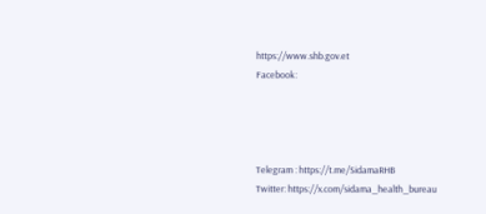https://www.shb.gov.et
Facebook:




Telegram : https://t.me/SidamaRHB
Twitter: https://x.com/sidama_health_bureau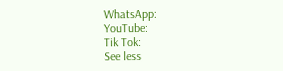WhatsApp:
YouTube:
Tik Tok:
See less